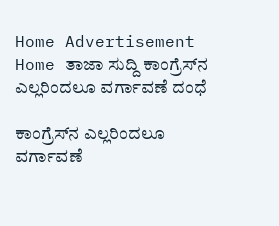Home Advertisement
Home ತಾಜಾ ಸುದ್ದಿ ಕಾಂಗ್ರೆಸ್‌ನ ಎಲ್ಲರಿಂದಲೂ ವರ್ಗಾವಣೆ ದಂಧೆ

ಕಾಂಗ್ರೆಸ್‌ನ ಎಲ್ಲರಿಂದಲೂ ವರ್ಗಾವಣೆ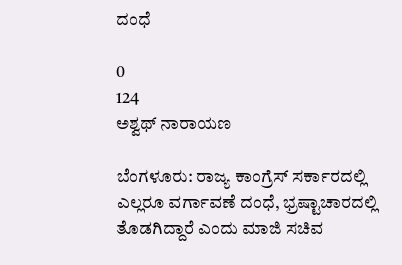ದಂಧೆ

0
124
ಅಶ್ವಥ್ ನಾರಾಯಣ

ಬೆಂಗಳೂರು: ರಾಜ್ಯ ಕಾಂಗ್ರೆಸ್‌ ಸರ್ಕಾರದಲ್ಲಿ ಎಲ್ಲರೂ ವರ್ಗಾವಣೆ ದಂಧೆ, ಭ್ರಷ್ಟಾಚಾರದಲ್ಲಿ ತೊಡಗಿದ್ದಾರೆ ಎಂದು ಮಾಜಿ ಸಚಿವ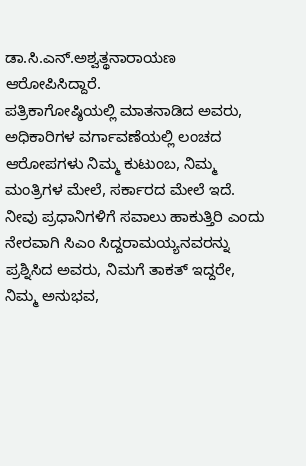ಡಾ.ಸಿ.ಎನ್‌.ಅಶ್ವತ್ಥನಾರಾಯಣ ಆರೋಪಿಸಿದ್ದಾರೆ.
ಪತ್ರಿಕಾಗೋಷ್ಠಿಯಲ್ಲಿ ಮಾತನಾಡಿದ ಅವರು, ಅಧಿಕಾರಿಗಳ ವರ್ಗಾವಣೆಯಲ್ಲಿ ಲಂಚದ ಆರೋಪಗಳು ನಿಮ್ಮ ಕುಟುಂಬ, ನಿಮ್ಮ ಮಂತ್ರಿಗಳ ಮೇಲೆ, ಸರ್ಕಾರದ ಮೇಲೆ ಇದೆ. ನೀವು ಪ್ರಧಾನಿಗಳಿಗೆ ಸವಾಲು ಹಾಕುತ್ತಿರಿ ಎಂದು ನೇರವಾಗಿ ಸಿಎಂ ಸಿದ್ದರಾಮಯ್ಯನವರನ್ನು ಪ್ರಶ್ನಿಸಿದ ಅವರು, ನಿಮಗೆ ತಾಕತ್ ಇದ್ದರೇ, ನಿಮ್ಮ ಅನುಭವ,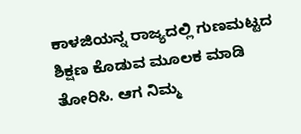ಕಾಳಜಿಯನ್ನ ರಾಜ್ಯದಲ್ಲಿ ಗುಣಮಟ್ಟದ ಶಿಕ್ಷಣ ಕೊಡುವ ಮೂಲಕ ಮಾಡಿ ತೋರಿಸಿ. ಆಗ ನಿಮ್ಮ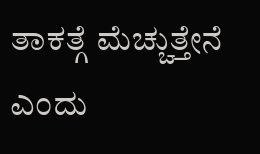ತಾಕತ್ಗೆ ಮೆಚ್ಚುತ್ತೇನೆ ಎಂದು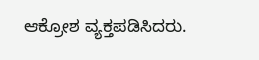ಆಕ್ರೋಶ ವ್ಯಕ್ತಪಡಿಸಿದರು.